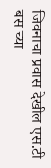जिवनाचा प्रवास देखील एस.टी बस च्या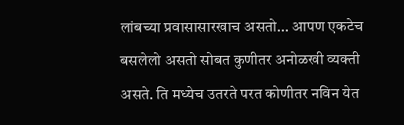लांबच्या प्रवासासारखाच असतो... आपण एकटेच बसलेलो असतो सोबत कुणीतर अनोळखी व्यक्ती असते. ति मध्येच उतरते परत कोणीतर नविन येत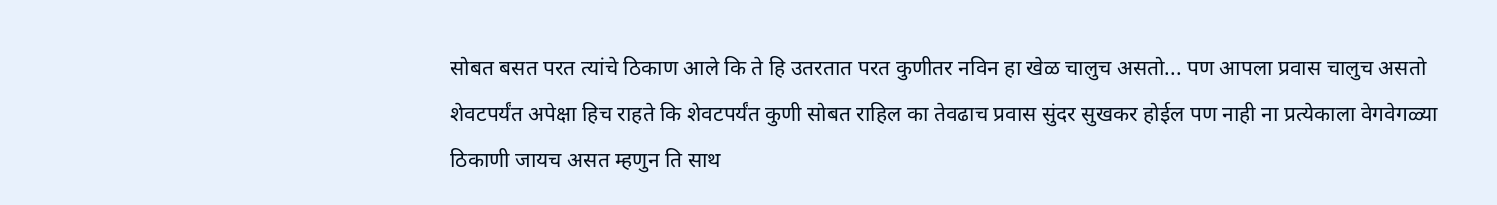सोबत बसत परत त्यांचे ठिकाण आले कि ते हि उतरतात परत कुणीतर नविन हा खेळ चालुच असतो... पण आपला प्रवास चालुच असतो शेवटपर्यंत अपेक्षा हिच राहते कि शेवटपर्यंत कुणी सोबत राहिल का तेवढाच प्रवास सुंदर सुखकर होईल पण नाही ना प्रत्येकाला वेगवेगळ्या ठिकाणी जायच असत म्हणुन ति साथ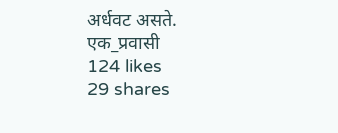अर्धवट असते. एक_प्रवासी
124 likes
29 shares